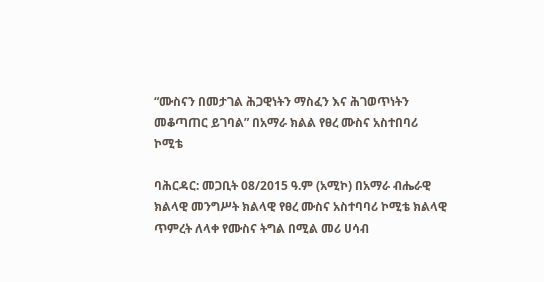“ሙስናን በመታገል ሕጋዊነትን ማስፈን እና ሕገወጥነትን መቆጣጠር ይገባል” በአማራ ክልል የፀረ ሙስና አስተበባሪ ኮሚቴ

ባሕርዳር: መጋቢት 08/2015 ዓ.ም (አሚኮ) በአማራ ብሔራዊ ክልላዊ መንግሥት ክልላዊ የፀረ ሙስና አስተባባሪ ኮሚቴ ክልላዊ ጥምረት ለላቀ የሙስና ትግል በሚል መሪ ሀሳብ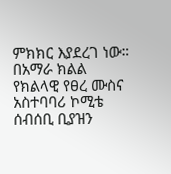ምክክር እያደረገ ነው። በአማራ ክልል የክልላዊ የፀረ ሙስና አስተባባሪ ኮሚቴ ሰብሰቢ ቢያዝን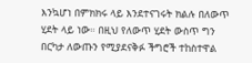እንኳሆነ በምክክሩ ላይ እንደተናገሩት ክልሉ በለውጥ ሂደት ላይ ነው። በዚህ የለውጥ ሂደት ውስጥ ግን በርካታ ለውጡን የሚያደናቅፉ ችግሮች ተከስተዋል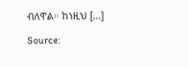ብለዋል። ከነዚህ […]

Source: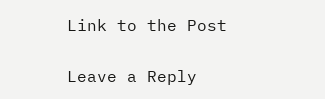Link to the Post

Leave a Reply